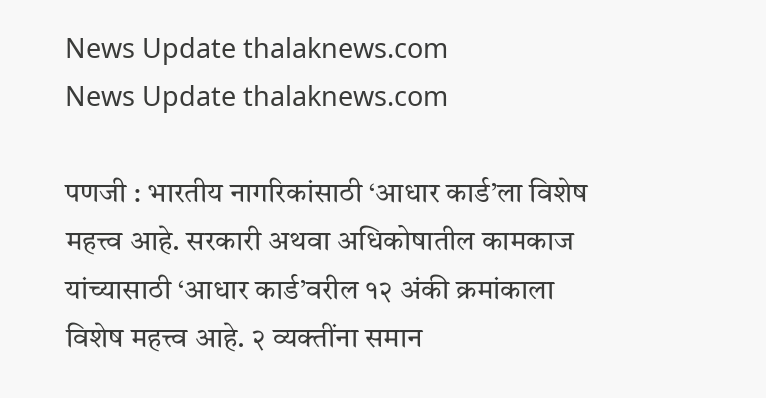News Update thalaknews.com
News Update thalaknews.com

पणजी : भारतीय नागरिकांसाठी ‘आधार कार्ड’ला विशेष महत्त्व आहे. सरकारी अथवा अधिकोषातील कामकाज यांच्यासाठी ‘आधार कार्ड’वरील १२ अंकी क्रमांकाला विशेष महत्त्व आहे. २ व्यक्तींना समान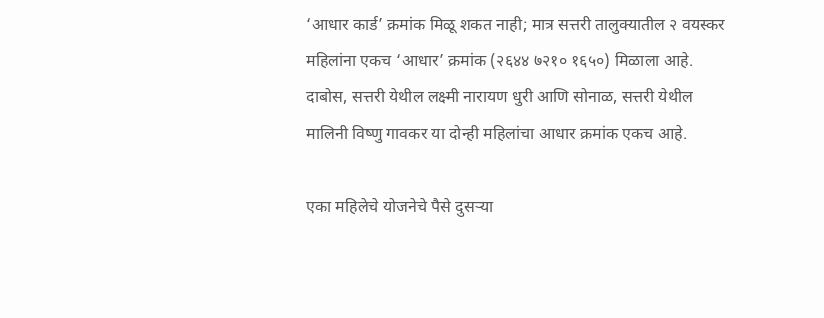‘आधार कार्ड’ क्रमांक मिळू शकत नाही; मात्र सत्तरी तालुक्यातील २ वयस्कर महिलांना एकच ‘आधार’ क्रमांक (२६४४ ७२१० १६५०) मिळाला आहे. दाबोस, सत्तरी येथील लक्ष्मी नारायण धुरी आणि सोनाळ, सत्तरी येथील मालिनी विष्णु गावकर या दोन्ही महिलांचा आधार क्रमांक एकच आहे.

एका महिलेचे योजनेचे पैसे दुसर्‍या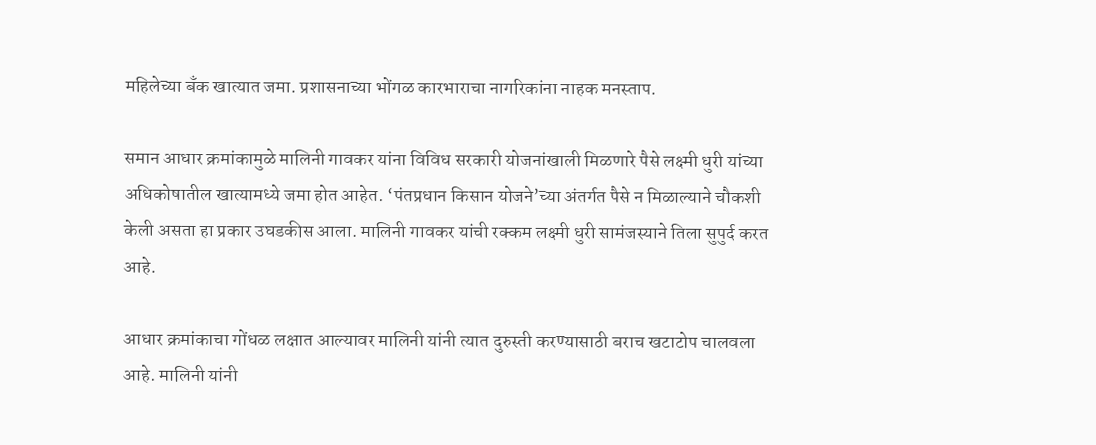महिलेच्या बँक खात्यात जमा. प्रशासनाच्या भोंगळ कारभाराचा नागरिकांना नाहक मनस्ताप.

समान आधार क्रमांकामुळे मालिनी गावकर यांना विविध सरकारी योजनांखाली मिळणारे पैसे लक्ष्मी धुरी यांच्या अधिकोषातील खात्यामध्ये जमा होत आहेत. ‘पंतप्रधान किसान योजने’च्या अंतर्गत पैसे न मिळाल्याने चौकशी केली असता हा प्रकार उघडकीस आला. मालिनी गावकर यांची रक्कम लक्ष्मी धुरी सामंजस्याने तिला सुपुर्द करत आहे.

आधार क्रमांकाचा गोंधळ लक्षात आल्यावर मालिनी यांनी त्यात दुरुस्ती करण्यासाठी बराच खटाटोप चालवला आहे. मालिनी यांनी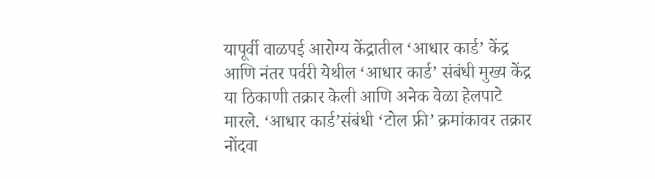यापूर्वी वाळपई आरोग्य केंद्रातील ‘आधार कार्ड’ केंद्र आणि नंतर पर्वरी येथील ‘आधार कार्ड’ संबंधी मुख्य केंद्र या ठिकाणी तक्रार केली आणि अनेक वेळा हेलपाटे मारले. ‘आधार कार्ड’संबंधी ‘टोल फ्री’ क्रमांकावर तक्रार नोंदवा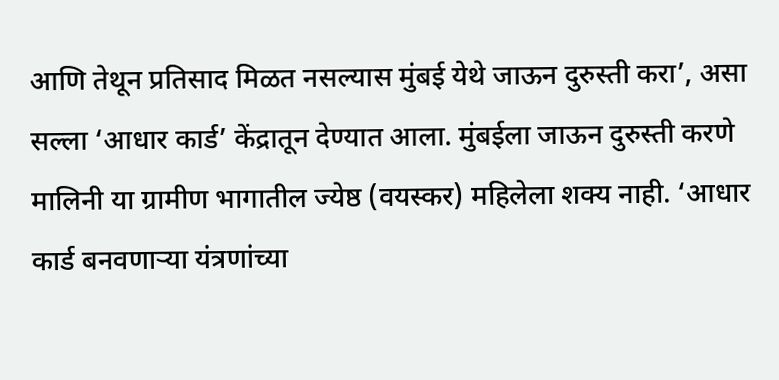आणि तेथून प्रतिसाद मिळत नसल्यास मुंबई येथे जाऊन दुरुस्ती करा’, असा सल्ला ‘आधार कार्ड’ केंद्रातून देण्यात आला. मुंबईला जाऊन दुरुस्ती करणे मालिनी या ग्रामीण भागातील ज्येष्ठ (वयस्कर) महिलेला शक्य नाही. ‘आधार कार्ड बनवणार्‍या यंत्रणांच्या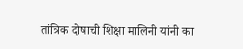तांत्रिक दोषाची शिक्षा मालिनी यांनी का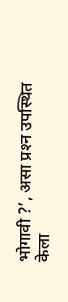भोगावी ?’, असा प्रश्‍न उपस्थित केला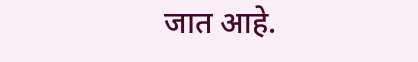जात आहे.